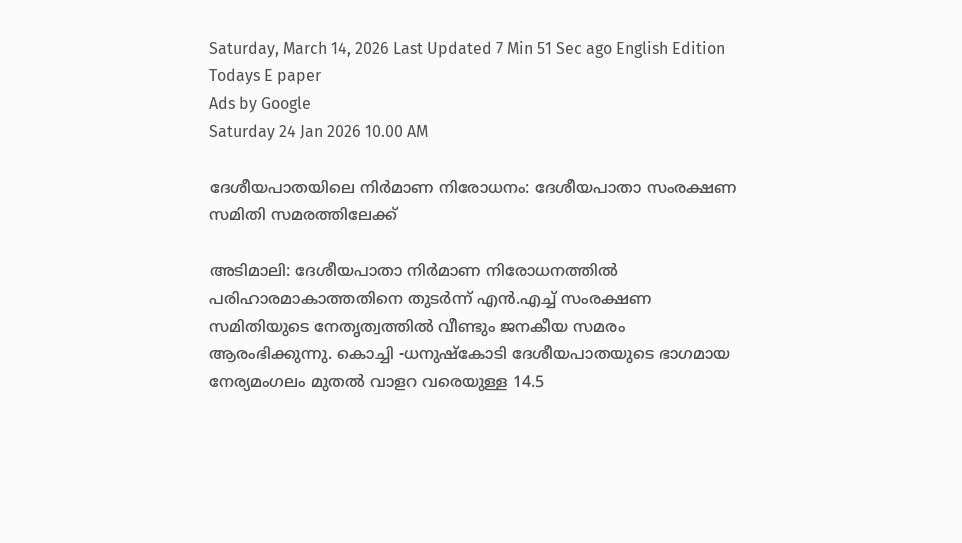Saturday, March 14, 2026 Last Updated 7 Min 51 Sec ago English Edition
Todays E paper
Ads by Google
Saturday 24 Jan 2026 10.00 AM

ദേശീയപാതയിലെ നിര്‍മാണ നിരോധനം: ദേശീയപാതാ സംരക്ഷണ സമിതി സമരത്തിലേക്ക്‌

അടിമാലി: ദേശീയപാതാ നിര്‍മാണ നിരോധനത്തില്‍ പരിഹാരമാകാത്തതിനെ തുടര്‍ന്ന്‌ എന്‍.എച്ച്‌ സംരക്ഷണ സമിതിയുടെ നേതൃത്വത്തില്‍ വീണ്ടും ജനകീയ സമരം ആരംഭിക്കുന്നു. കൊച്ചി -ധനുഷ്‌കോടി ദേശീയപാതയുടെ ഭാഗമായ
നേര്യമംഗലം മുതല്‍ വാളറ വരെയുള്ള 14.5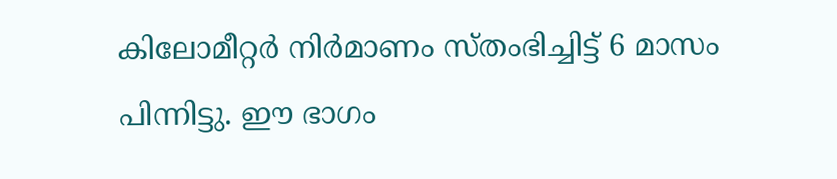കിലോമീറ്റര്‍ നിര്‍മാണം സ്‌തംഭിച്ചിട്ട്‌ 6 മാസം പിന്നിട്ടു. ഈ ഭാഗം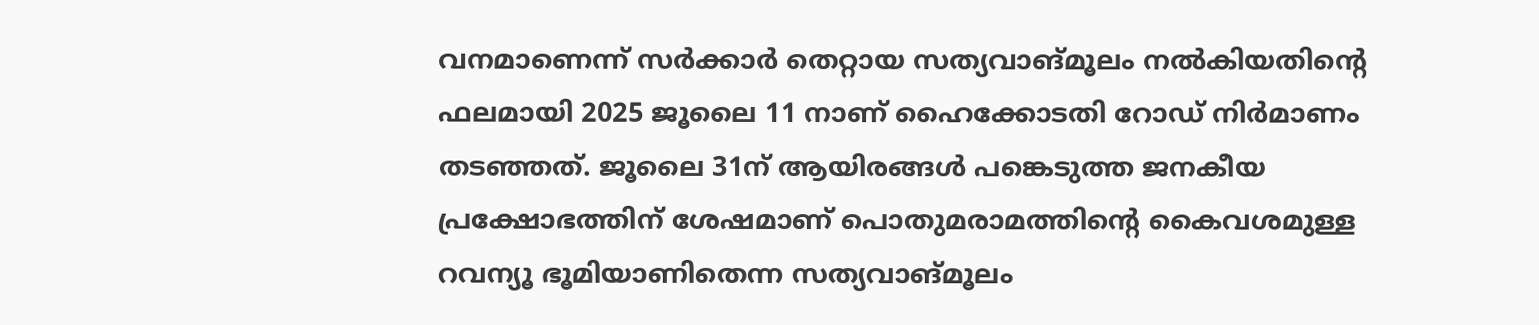വനമാണെന്ന്‌ സര്‍ക്കാര്‍ തെറ്റായ സത്യവാങ്‌മൂലം നല്‍കിയതിന്റെ ഫലമായി 2025 ജൂലൈ 11 നാണ്‌ ഹൈക്കോടതി റോഡ്‌ നിര്‍മാണം തടഞ്ഞത്‌. ജൂലൈ 31ന്‌ ആയിരങ്ങള്‍ പങ്കെടുത്ത ജനകീയ പ്രക്ഷോഭത്തിന്‌ ശേഷമാണ്‌ പൊതുമരാമത്തിന്റെ കൈവശമുള്ള റവന്യൂ ഭൂമിയാണിതെന്ന സത്യവാങ്‌മൂലം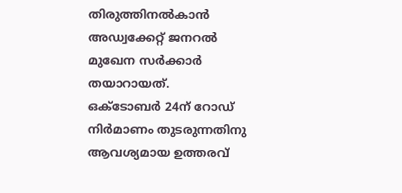തിരുത്തിനല്‍കാന്‍ അഡ്വക്കേറ്റ്‌ ജനറല്‍ മുഖേന സര്‍ക്കാര്‍ തയാറായത്‌.
ഒക്‌ടോബര്‍ 24ന്‌ റോഡ്‌ നിര്‍മാണം തുടരുന്നതിനു ആവശ്യമായ ഉത്തരവ്‌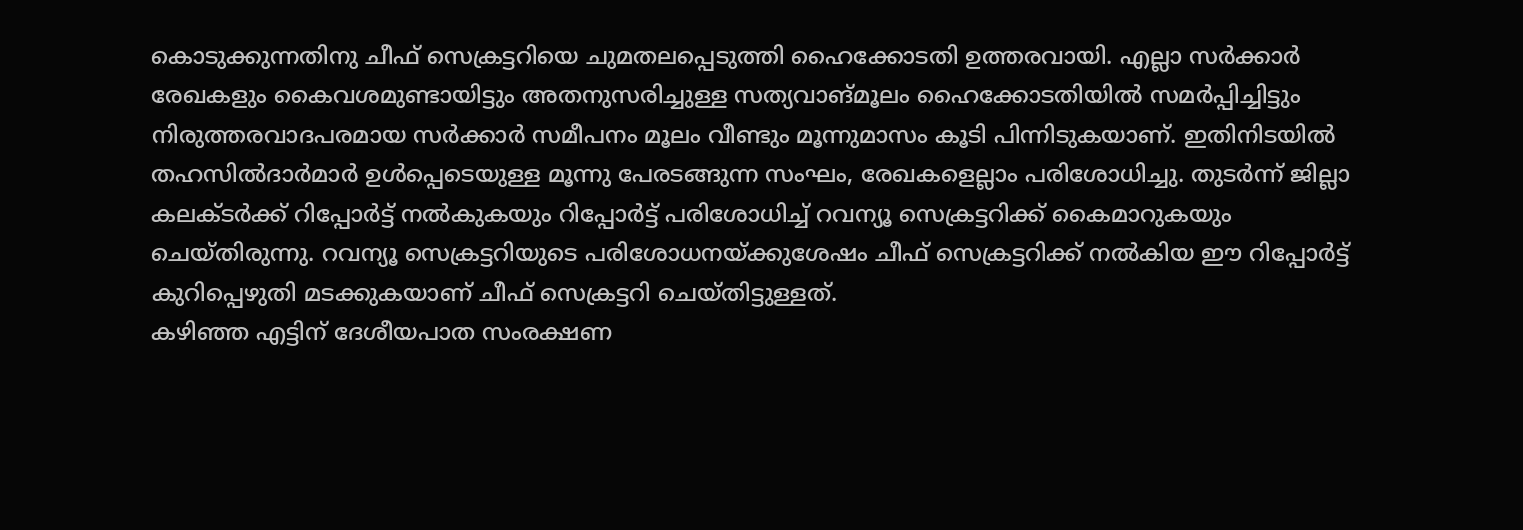കൊടുക്കുന്നതിനു ചീഫ്‌ സെക്രട്ടറിയെ ചുമതലപ്പെടുത്തി ഹൈക്കോടതി ഉത്തരവായി. എല്ലാ സര്‍ക്കാര്‍ രേഖകളും കൈവശമുണ്ടായിട്ടും അതനുസരിച്ചുള്ള സത്യവാങ്‌മൂലം ഹൈക്കോടതിയില്‍ സമര്‍പ്പിച്ചിട്ടും നിരുത്തരവാദപരമായ സര്‍ക്കാര്‍ സമീപനം മൂലം വീണ്ടും മൂന്നുമാസം കൂടി പിന്നിടുകയാണ്‌. ഇതിനിടയില്‍ തഹസില്‍ദാര്‍മാര്‍ ഉള്‍പ്പെടെയുള്ള മൂന്നു പേരടങ്ങുന്ന സംഘം, രേഖകളെല്ലാം പരിശോധിച്ചു. തുടര്‍ന്ന്‌ ജില്ലാ കലക്‌ടര്‍ക്ക്‌ റിപ്പോര്‍ട്ട്‌ നല്‍കുകയും റിപ്പോര്‍ട്ട്‌ പരിശോധിച്ച്‌ റവന്യൂ സെക്രട്ടറിക്ക്‌ കൈമാറുകയും ചെയ്‌തിരുന്നു. റവന്യൂ സെക്രട്ടറിയുടെ പരിശോധനയ്‌ക്കുശേഷം ചീഫ്‌ സെക്രട്ടറിക്ക്‌ നല്‍കിയ ഈ റിപ്പോര്‍ട്ട്‌ കുറിപ്പെഴുതി മടക്കുകയാണ്‌ ചീഫ്‌ സെക്രട്ടറി ചെയ്‌തിട്ടുള്ളത്‌.
കഴിഞ്ഞ എട്ടിന്‌ ദേശീയപാത സംരക്ഷണ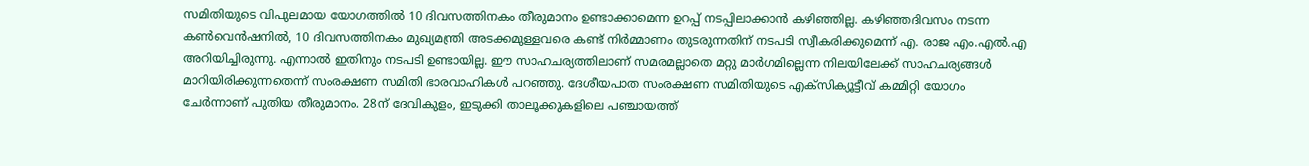സമിതിയുടെ വിപുലമായ യോഗത്തില്‍ 10 ദിവസത്തിനകം തീരുമാനം ഉണ്ടാക്കാമെന്ന ഉറപ്പ്‌ നടപ്പിലാക്കാന്‍ കഴിഞ്ഞില്ല. കഴിഞ്ഞദിവസം നടന്ന കണ്‍വെന്‍ഷനില്‍, 10 ദിവസത്തിനകം മുഖ്യമന്ത്രി അടക്കമുള്ളവരെ കണ്ട്‌ നിര്‍മ്മാണം തുടരുന്നതിന്‌ നടപടി സ്വീകരിക്കുമെന്ന്‌ എ. രാജ എം.എല്‍.എ അറിയിച്ചിരുന്നു. എന്നാല്‍ ഇതിനും നടപടി ഉണ്ടായില്ല. ഈ സാഹചര്യത്തിലാണ്‌ സമരമല്ലാതെ മറ്റു മാര്‍ഗമില്ലെന്ന നിലയിലേക്ക്‌ സാഹചര്യങ്ങള്‍ മാറിയിരിക്കുന്നതെന്ന്‌ സംരക്ഷണ സമിതി ഭാരവാഹികള്‍ പറഞ്ഞു. ദേശീയപാത സംരക്ഷണ സമിതിയുടെ എക്‌സിക്യൂട്ടീവ്‌ കമ്മിറ്റി യോഗം ചേര്‍ന്നാണ്‌ പുതിയ തീരുമാനം. 28ന്‌ ദേവികുളം, ഇടുക്കി താലൂക്കുകളിലെ പഞ്ചായത്ത്‌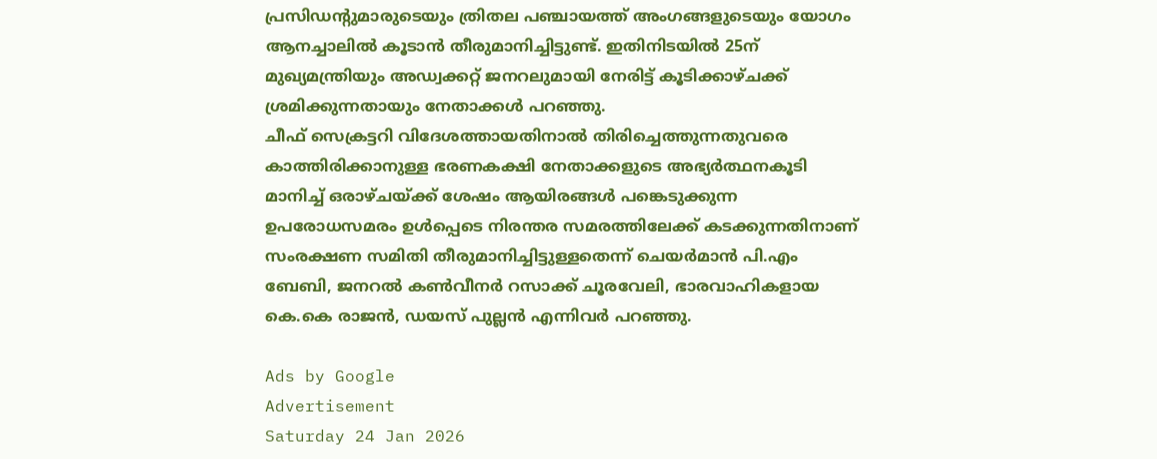പ്രസിഡന്റുമാരുടെയും ത്രിതല പഞ്ചായത്ത്‌ അംഗങ്ങളുടെയും യോഗം ആനച്ചാലില്‍ കൂടാന്‍ തീരുമാനിച്ചിട്ടുണ്ട്‌. ഇതിനിടയില്‍ 25ന്‌ മുഖ്യമന്ത്രിയും അഡ്വക്കറ്റ്‌ ജനറലുമായി നേരിട്ട്‌ കൂടിക്കാഴ്‌ചക്ക്‌ ശ്രമിക്കുന്നതായും നേതാക്കള്‍ പറഞ്ഞു.
ചീഫ്‌ സെക്രട്ടറി വിദേശത്തായതിനാല്‍ തിരിച്ചെത്തുന്നതുവരെ കാത്തിരിക്കാനുള്ള ഭരണകക്ഷി നേതാക്കളുടെ അഭ്യര്‍ത്ഥനകൂടി മാനിച്ച്‌ ഒരാഴ്‌ചയ്‌ക്ക് ശേഷം ആയിരങ്ങള്‍ പങ്കെടുക്കുന്ന ഉപരോധസമരം ഉള്‍പ്പെടെ നിരന്തര സമരത്തിലേക്ക്‌ കടക്കുന്നതിനാണ്‌ സംരക്ഷണ സമിതി തീരുമാനിച്ചിട്ടുള്ളതെന്ന്‌ ചെയര്‍മാന്‍ പി.എം ബേബി, ജനറല്‍ കണ്‍വീനര്‍ റസാക്ക്‌ ചൂരവേലി, ഭാരവാഹികളായ കെ.കെ രാജന്‍, ഡയസ്‌ പുല്ലന്‍ എന്നിവര്‍ പറഞ്ഞു.

Ads by Google
Advertisement
Saturday 24 Jan 2026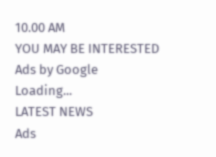10.00 AM
YOU MAY BE INTERESTED
Ads by Google
Loading...
LATEST NEWS
Ads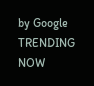by Google
TRENDING NOW